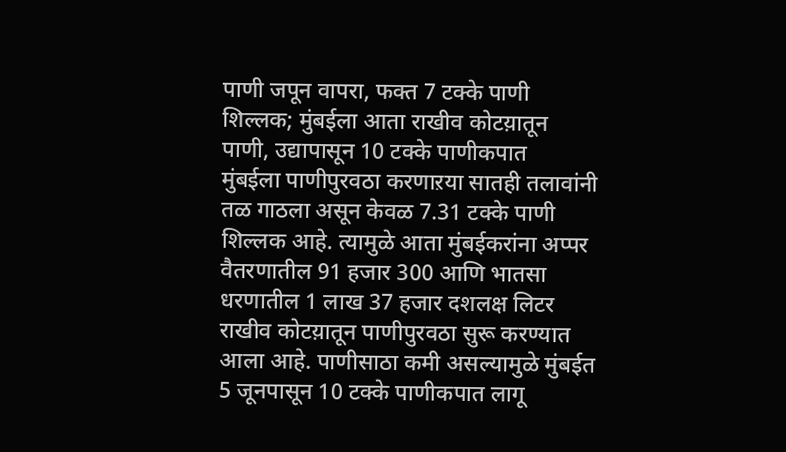पाणी जपून वापरा, फक्त 7 टक्के पाणी शिल्लक; मुंबईला आता राखीव कोटय़ातून पाणी, उद्यापासून 10 टक्के पाणीकपात
मुंबईला पाणीपुरवठा करणाऱया सातही तलावांनी तळ गाठला असून केवळ 7.31 टक्के पाणी शिल्लक आहे. त्यामुळे आता मुंबईकरांना अप्पर वैतरणातील 91 हजार 300 आणि भातसा धरणातील 1 लाख 37 हजार दशलक्ष लिटर राखीव कोटय़ातून पाणीपुरवठा सुरू करण्यात आला आहे. पाणीसाठा कमी असल्यामुळे मुंबईत 5 जूनपासून 10 टक्के पाणीकपात लागू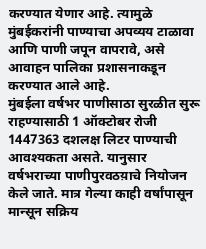करण्यात येणार आहे. त्यामुळे मुंबईकरांनी पाण्याचा अपव्यय टाळावा आणि पाणी जपून वापरावे, असे आवाहन पालिका प्रशासनाकडून करण्यात आले आहे.
मुंबईला वर्षभर पाणीसाठा सुरळीत सुरू राहण्यासाठी 1 ऑक्टोबर रोजी 1447363 दशलक्ष लिटर पाण्याची आवश्यकता असते. यानुसार वर्षभराच्या पाणीपुरवठय़ाचे नियोजन केले जाते. मात्र गेल्या काही वर्षांपासून मान्सून सक्रिय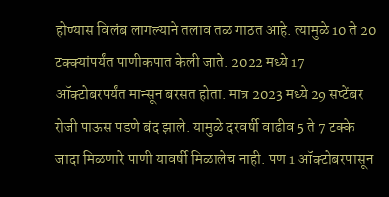होण्यास विलंब लागल्याने तलाव तळ गाठत आहे. त्यामुळे 10 ते 20 टक्क्यांपर्यंत पाणीकपात केली जाते. 2022 मध्ये 17 ऑक्टोबरपर्यंत मान्सून बरसत होता. मात्र 2023 मध्ये 29 सप्टेंबर रोजी पाऊस पडणे बंद झाले. यामुळे दरवर्षी वाढीव 5 ते 7 टक्के जादा मिळणारे पाणी यावर्षी मिळालेच नाही. पण 1 ऑक्टोबरपासून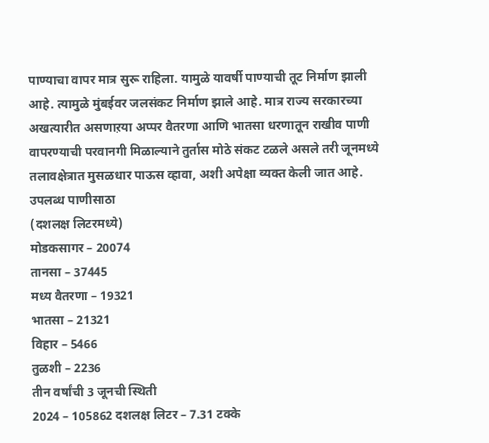पाण्याचा वापर मात्र सुरू राहिला. यामुळे यावर्षी पाण्याची तूट निर्माण झाली आहे. त्यामुळे मुंबईवर जलसंकट निर्माण झाले आहे. मात्र राज्य सरकारच्या अखत्यारीत असणाऱया अप्पर वैतरणा आणि भातसा धरणातून राखीव पाणी वापरण्याची परवानगी मिळाल्याने तुर्तास मोठे संकट टळले असले तरी जूनमध्ये तलावक्षेत्रात मुसळधार पाऊस व्हावा, अशी अपेक्षा व्यक्त केली जात आहे.
उपलब्ध पाणीसाठा
(दशलक्ष लिटरमध्ये)
मोडकसागर – 20074
तानसा – 37445
मध्य वैतरणा – 19321
भातसा – 21321
विहार – 5466
तुळशी – 2236
तीन वर्षांची 3 जूनची स्थिती
2024 – 105862 दशलक्ष लिटर – 7.31 टक्के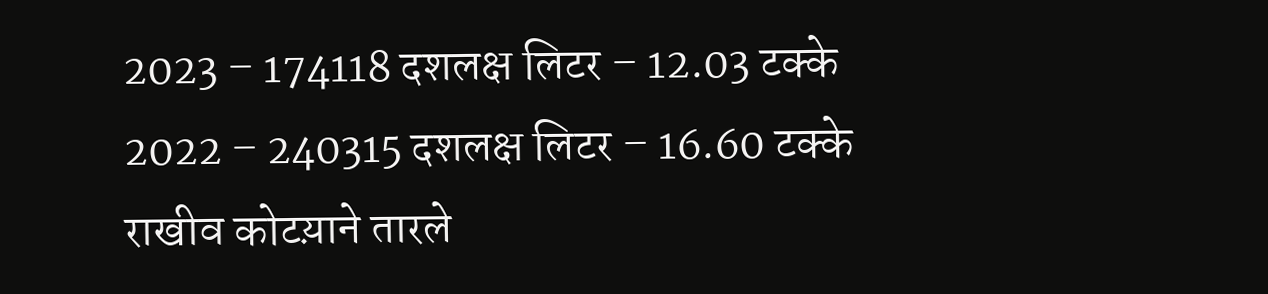2023 – 174118 दशलक्ष लिटर – 12.03 टक्के
2022 – 240315 दशलक्ष लिटर – 16.60 टक्के
राखीव कोटय़ाने तारले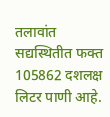तलावांत सद्यस्थितीत फक्त 105862 दशलक्ष लिटर पाणी आहे.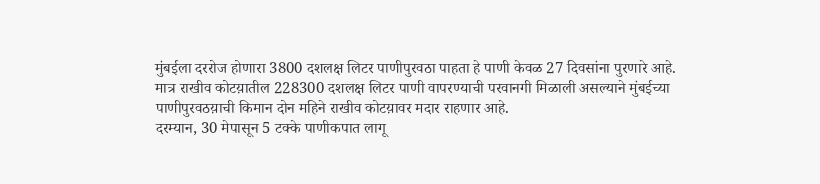मुंबईला दररोज होणारा 3800 दशलक्ष लिटर पाणीपुरवठा पाहता हे पाणी केवळ 27 दिवसांना पुरणारे आहे.
मात्र राखीव कोटय़ातील 228300 दशलक्ष लिटर पाणी वापरण्याची परवानगी मिळाली असल्याने मुंबईच्या पाणीपुरवठय़ाची किमान दोन महिने राखीव कोटय़ावर मदार राहणार आहे.
दरम्यान, 30 मेपासून 5 टक्के पाणीकपात लागू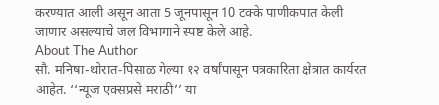करण्यात आली असून आता 5 जूनपासून 10 टक्के पाणीकपात केली जाणार असल्याचे जल विभागाने स्पष्ट केले आहे.
About The Author
सौ. मनिषा-थोरात-पिसाळ गेल्या १२ वर्षांपासून पत्रकारिता क्षेत्रात कार्यरत आहेत. ‘‘न्यूज एक्सप्रसे मराठी’’ या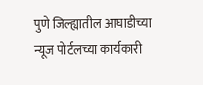पुणे जिल्ह्यातील आघाडीच्या न्यूज पोर्टलच्या कार्यकारी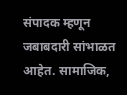संपादक म्हणून जबाबदारी सांभाळत आहेत. सामाजिक,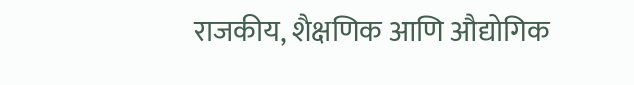राजकीय, शैक्षणिक आणि औद्योगिक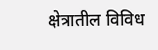क्षेत्रातील विविध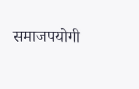समाजपयोगी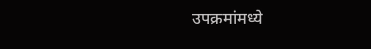उपक्रमांमध्ये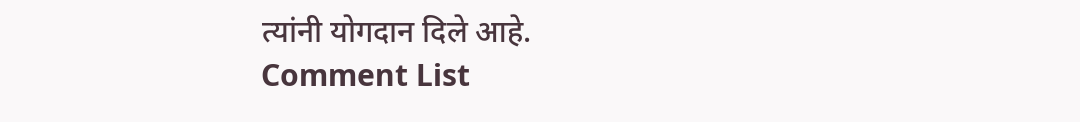त्यांनी योगदान दिले आहे.
Comment List